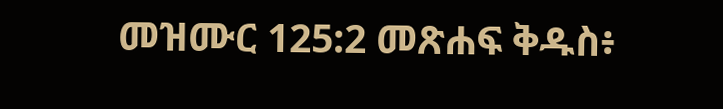መዝሙር 125:2 መጽሐፍ ቅዱስ፥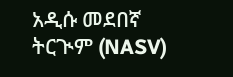አዲሱ መደበኛ ትርጒም (NASV)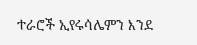ተራሮች ኢየሩሳሌምን እንደ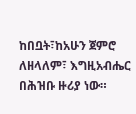ከበቧት፣ከአሁን ጀምሮ ለዘላለም፣ እግዚአብሔር በሕዝቡ ዙሪያ ነው።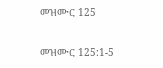መዝሙር 125

መዝሙር 125:1-5